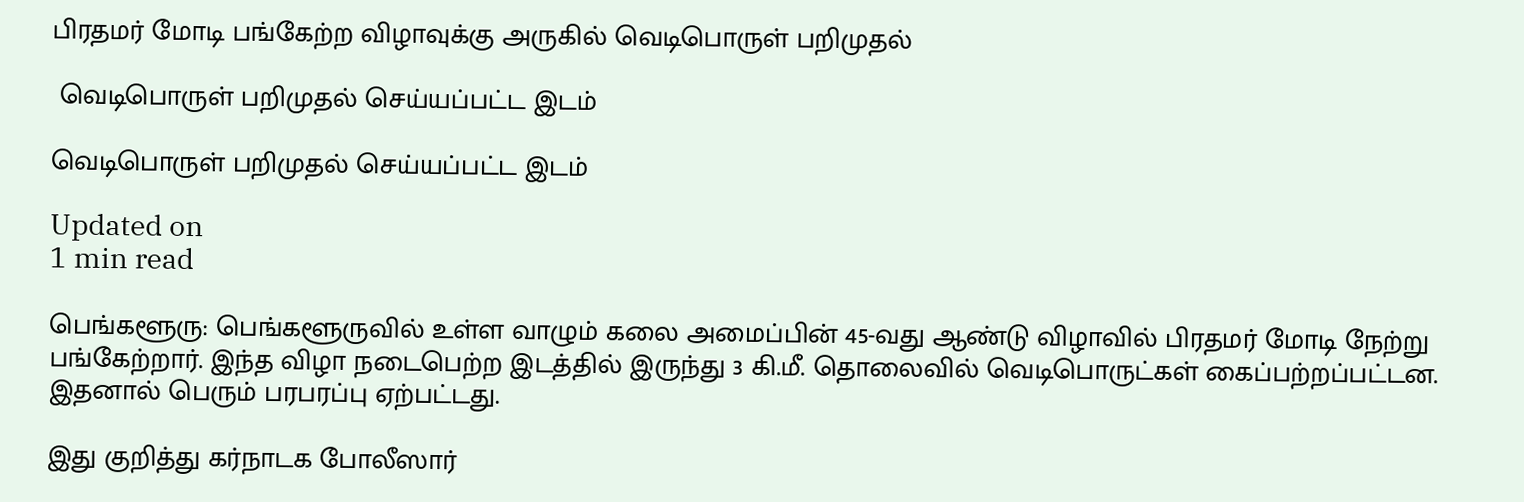பிரதமர் மோடி பங்கேற்ற விழாவுக்கு அருகில் வெடிபொருள் பறிமுதல்

 வெடிபொருள் பறிமுதல் செய்யப்பட்ட இடம்

வெடிபொருள் பறிமுதல் செய்யப்பட்ட இடம்

Updated on
1 min read

பெங்களூரு: பெங்களூருவில் உள்ள வாழும் கலை அமைப்பின் 45-வது ஆண்டு விழாவில் பிரதமர் மோடி நேற்று பங்கேற்றார். இந்த விழா நடைபெற்ற இடத்தில் இருந்து 3 கி.மீ. தொலைவில் வெடிபொருட்கள் கைப்பற்றப்பட்டன. இதனால் பெரும் பரபரப்பு ஏற்பட்டது.

இது குறித்து கர்நாடக போலீஸார்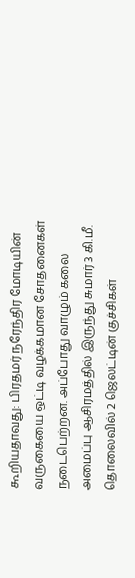கூறியதாவது: பிரதமர் நரேந்திர மோடியின் வருகையை ஒட்டி வழக்கமான சோதனைகள் நடைபெற்றன. அப்போது வாழும் கலை அமைப்பு ஆசிரமத்தில் இருந்து சுமார் 3 கி.மீ. தொலைவில் 2 ஜெலட்டின் குச்சிகள்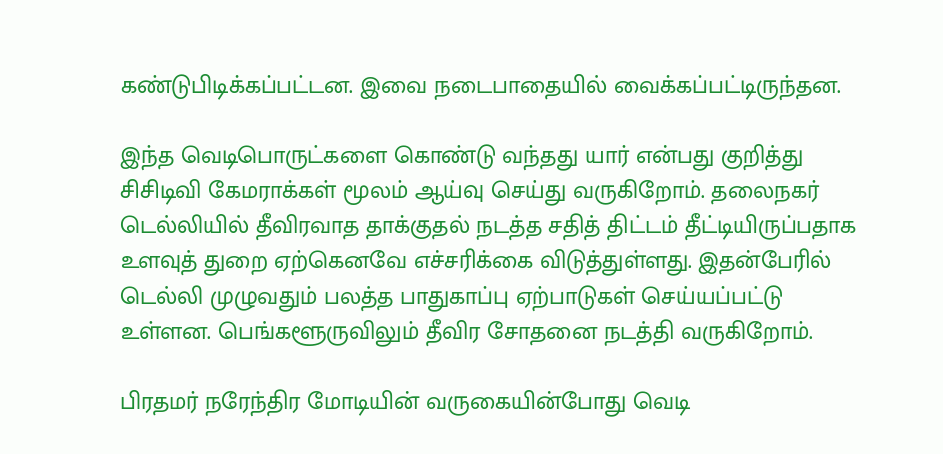கண்டுபிடிக்கப்பட்டன. இவை நடைபாதையில் வைக்கப்பட்டிருந்தன.

இந்த வெடிபொருட்களை கொண்டு வந்தது யார் என்பது குறித்து சிசிடிவி கேமராக்கள் மூலம் ஆய்வு செய்து வருகிறோம். தலைநகர் டெல்லியில் தீவிரவாத தாக்குதல் நடத்த சதித் திட்டம் தீட்டியிருப்பதாக உளவுத் துறை ஏற்கெனவே எச்சரிக்கை விடுத்துள்ளது. இதன்பேரில் டெல்லி முழுவதும் பலத்த பாதுகாப்பு ஏற்பாடுகள் செய்யப்பட்டு உள்ளன. பெங்களூருவிலும் தீவிர சோதனை நடத்தி வருகிறோம்.

பிரதமர் நரேந்திர மோடியின் வருகையின்போது வெடி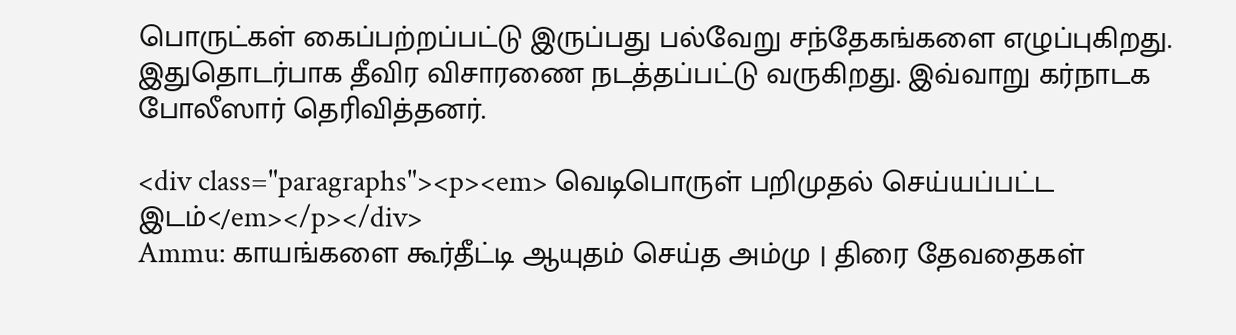பொருட்கள் கைப்பற்றப்பட்டு இருப்பது பல்வேறு சந்தேகங்களை எழுப்புகிறது. இதுதொடர்பாக தீவிர விசாரணை நடத்தப்பட்டு வருகிறது. இவ்வாறு கர்நாடக போலீஸார் தெரிவித்தனர்.

<div class="paragraphs"><p><em> வெடிபொருள் பறிமுதல் செய்யப்பட்ட இடம்</em></p></div>
Ammu: காயங்களை கூர்தீட்டி ஆயுதம் செய்த அம்மு | திரை தேவதைகள்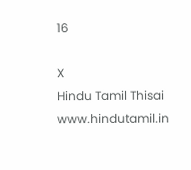16

X
Hindu Tamil Thisai
www.hindutamil.in